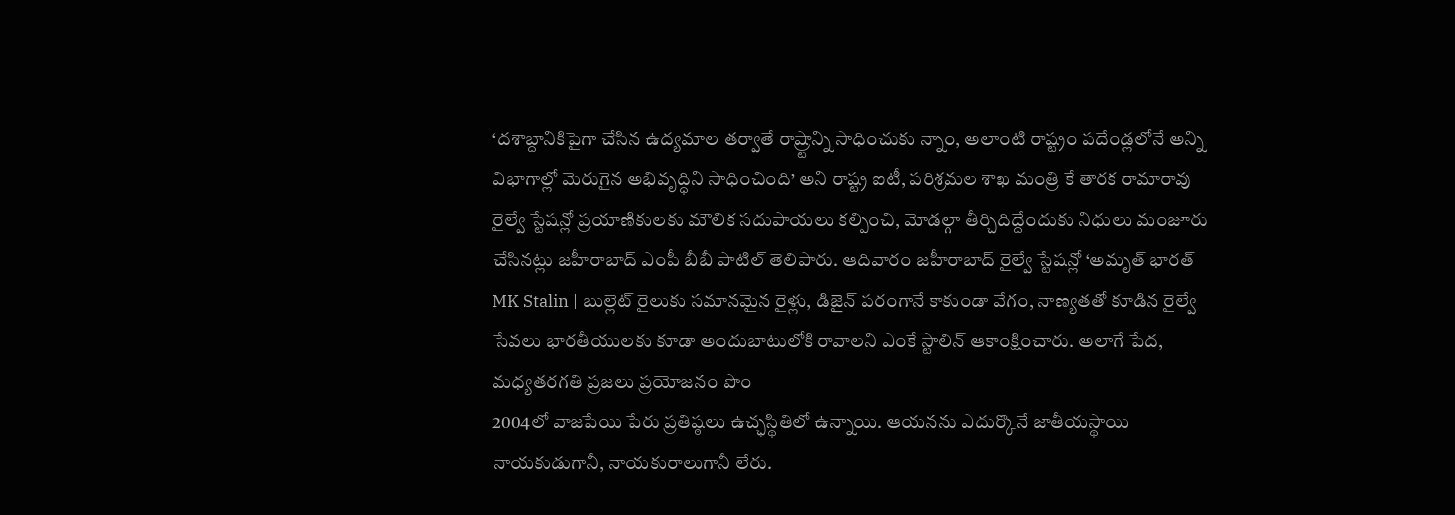‘దశాబ్దానికిపైగా చేసిన ఉద్యమాల తర్వాతే రాష్ర్టాన్ని సాధించుకు న్నాం, అలాంటి రాష్ట్రం పదేండ్లలోనే అన్ని విభాగాల్లో మెరుగైన అభివృద్ధిని సాధించింది’ అని రాష్ట్ర ఐటీ, పరిశ్రమల శాఖ మంత్రి కే తారక రామారావు
రైల్వే స్టేషన్లో ప్రయాణికులకు మౌలిక సదుపాయలు కల్పించి, మోడల్గా తీర్చిదిద్దేందుకు నిధులు మంజూరు చేసినట్లు జహీరాబాద్ ఎంపీ బీబీ పాటిల్ తెలిపారు. ఆదివారం జహీరాబాద్ రైల్వే స్టేషన్లో ‘అమృత్ భారత్
MK Stalin | బుల్లెట్ రైలుకు సమానమైన రైళ్లు, డిజైన్ పరంగానే కాకుండా వేగం, నాణ్యతతో కూడిన రైల్వే సేవలు భారతీయులకు కూడా అందుబాటులోకి రావాలని ఎంకే స్టాలిన్ ఆకాంక్షించారు. అలాగే పేద, మధ్యతరగతి ప్రజలు ప్రయోజనం పొం
2004లో వాజపేయి పేరు ప్రతిష్ఠలు ఉచ్ఛస్థితిలో ఉన్నాయి. ఆయనను ఎదుర్కొనే జాతీయస్థాయి నాయకుడుగానీ, నాయకురాలుగానీ లేరు.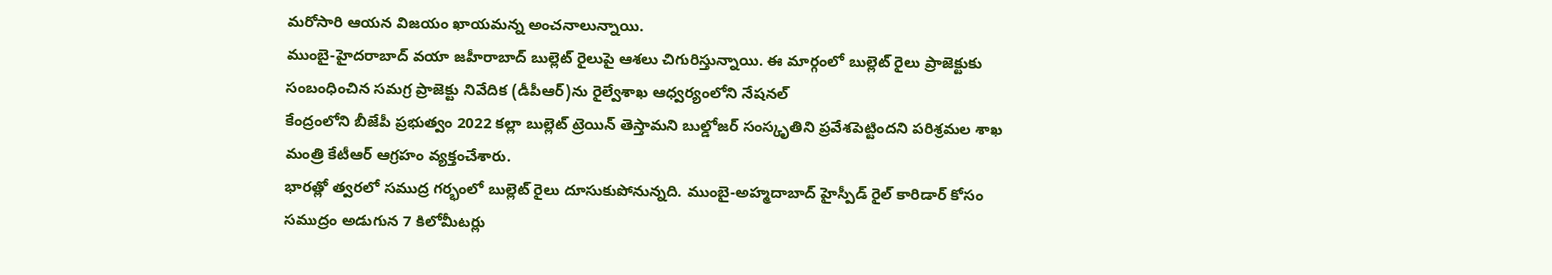మరోసారి ఆయన విజయం ఖాయమన్న అంచనాలున్నాయి.
ముంబై-హైదరాబాద్ వయా జహీరాబాద్ బుల్లెట్ రైలుపై ఆశలు చిగురిస్తున్నాయి. ఈ మార్గంలో బుల్లెట్ రైలు ప్రాజెక్టుకు సంబంధించిన సమగ్ర ప్రాజెక్టు నివేదిక (డీపీఆర్)ను రైల్వేశాఖ ఆధ్వర్యంలోని నేషనల్
కేంద్రంలోని బీజేపీ ప్రభుత్వం 2022 కల్లా బుల్లెట్ ట్రెయిన్ తెస్తామని బుల్డోజర్ సంస్కృతిని ప్రవేశపెట్టిందని పరిశ్రమల శాఖ మంత్రి కేటీఆర్ ఆగ్రహం వ్యక్తంచేశారు.
భారత్లో త్వరలో సముద్ర గర్భంలో బుల్లెట్ రైలు దూసుకుపోనున్నది. ముంబై-అహ్మదాబాద్ హైస్పీడ్ రైల్ కారిడార్ కోసం సముద్రం అడుగున 7 కిలోమీటర్లు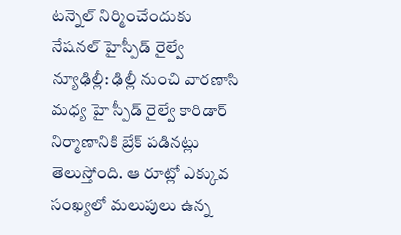టన్నెల్ నిర్మించేందుకు నేషనల్ హైస్పీడ్ రైల్వే
న్యూఢిల్లీ: ఢిల్లీ నుంచి వారణాసి మధ్య హై స్పీడ్ రైల్వే కారిడార్ నిర్మాణానికి బ్రేక్ పడినట్లు తెలుస్తోంది. ఆ రూట్లో ఎక్కువ సంఖ్యలో మలుపులు ఉన్న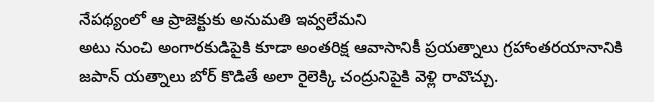నేపథ్యంలో ఆ ప్రాజెక్టుకు అనుమతి ఇవ్వలేమని
అటు నుంచి అంగారకుడిపైకి కూడా అంతరిక్ష ఆవాసానికీ ప్రయత్నాలు గ్రహాంతరయానానికి జపాన్ యత్నాలు బోర్ కొడితే అలా రైలెక్కి చంద్రునిపైకి వెళ్లి రావొచ్చు.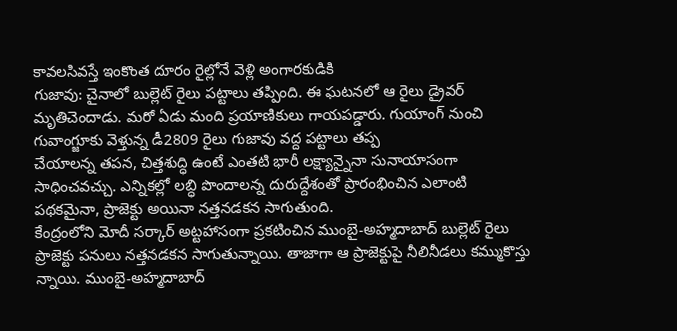కావలసివస్తే ఇంకొంత దూరం రైల్లోనే వెళ్లి అంగారకుడికి
గుజావు: చైనాలో బుల్లెట్ రైలు పట్టాలు తప్పింది. ఈ ఘటనలో ఆ రైలు డ్రైవర్ మృతిచెందాడు. మరో ఏడు మంది ప్రయాణికులు గాయపడ్డారు. గుయాంగ్ నుంచి గువాంగ్జూకు వెళ్తున్న డీ2809 రైలు గుజావు వద్ద పట్టాలు తప్ప
చేయాలన్న తపన, చిత్తశుద్ధి ఉంటే ఎంతటి భారీ లక్ష్యాన్నైనా సునాయాసంగా సాధించవచ్చు. ఎన్నికల్లో లబ్ధి పొందాలన్న దురుద్దేశంతో ప్రారంభించిన ఎలాంటి పథకమైనా, ప్రాజెక్టు అయినా నత్తనడకన సాగుతుంది.
కేంద్రంలోని మోదీ సర్కార్ అట్టహాసంగా ప్రకటించిన ముంబై-అహ్మదాబాద్ బుల్లెట్ రైలు ప్రాజెక్టు పనులు నత్తనడకన సాగుతున్నాయి. తాజాగా ఆ ప్రాజెక్టుపై నీలినీడలు కమ్ముకొస్తు న్నాయి. ముంబై-అహ్మదాబాద్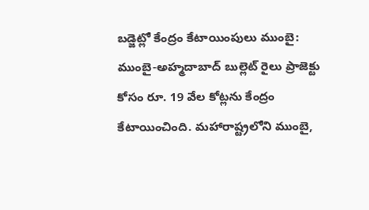బడ్జెట్లో కేంద్రం కేటాయింపులు ముంబై: ముంబై-అహ్మదాబాద్ బుల్లెట్ రైలు ప్రాజెక్టు కోసం రూ. 19 వేల కోట్లను కేంద్రం కేటాయించింది. మహారాష్ట్రలోని ముంబై,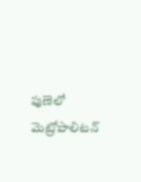పుణెలో మెట్రోపాలిటన్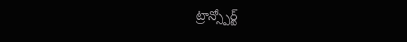ట్రాన్స్పోర్ట్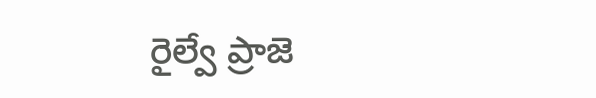రైల్వే ప్రాజె